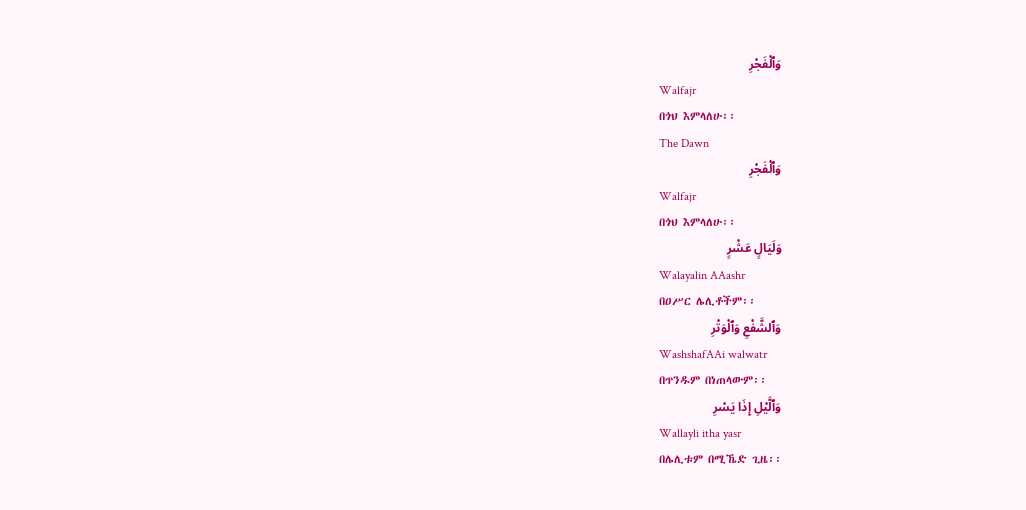وَٱلْفَجْرِ
Walfajr
በጎህ እምላለሁ፡፡
The Dawn
وَٱلْفَجْرِ
Walfajr
በጎህ እምላለሁ፡፡
وَلَيَالٍ عَشْرٍ
Walayalin AAashr
በዐሥር ሌሊቶችም፡፡
وَٱلشَّفْعِ وَٱلْوَتْرِ
WashshafAAi walwatr
በጥንዱም በነጠላውም፡፡
وَٱلَّيْلِ إِذَا يَسْرِ
Wallayli itha yasr
በሌሊቱም በሚኼድ ጊዜ፡፡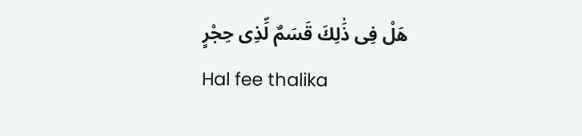هَلْ فِى ذَٰلِكَ قَسَمٌ لِّذِى حِجْرٍ
Hal fee thalika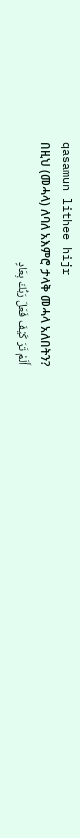qasamun lithee hijr
በዚህ (መሓላ) ለባለ አእምሮ ታላቅ መሓላ አለበትን?
أَلَمْ تَرَ كَيْفَ فَعَلَ رَبُّكَ بِعَادٍ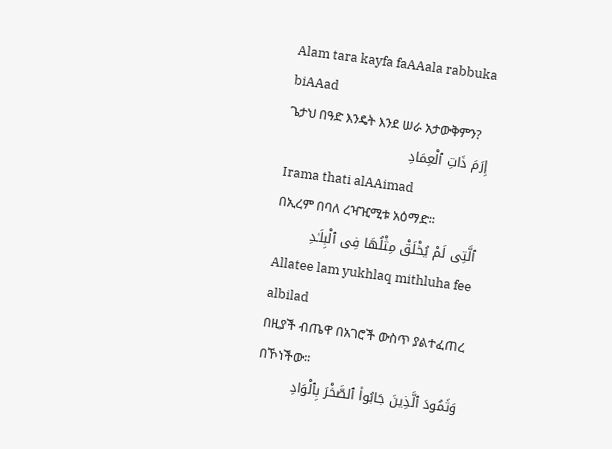Alam tara kayfa faAAala rabbuka biAAad
ጌታህ በዓድ እንዴት እንደ ሠራ አታውቅምን?
إِرَمَ ذَاتِ ٱلْعِمَادِ
Irama thati alAAimad
በኢረም በባለ ረዣዢሚቱ አዕማድ፡፡
ٱلَّتِى لَمْ يُخْلَقْ مِثْلُهَا فِى ٱلْبِلَـٰدِ
Allatee lam yukhlaq mithluha fee albilad
በዚያች ብጤዋ በአገሮች ውስጥ ያልተፈጠረ በኾነችው፡፡
وَثَمُودَ ٱلَّذِينَ جَابُوا۟ ٱلصَّخْرَ بِٱلْوَادِ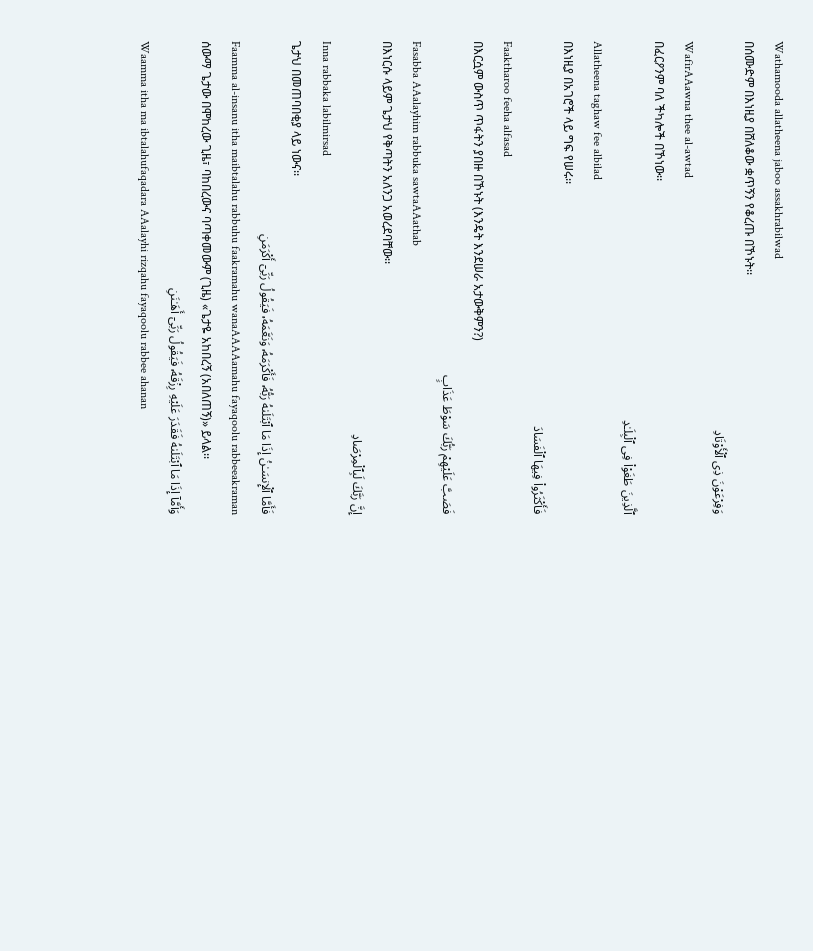Wathamooda allatheena jaboo assakhrabilwad
በሰሙድም በእነዚያ በሸለቆው ቋጥኝን የቆረጡ በኾኑት፡፡
وَفِرْعَوْنَ ذِى ٱلْأَوْتَادِ
WafirAAawna thee al-awtad
በፈርዖንም ባለ ችካሎች በኾነው፡፡
ٱلَّذِينَ طَغَوْا۟ فِى ٱلْبِلَـٰدِ
Allatheena taghaw fee albilad
በእነዚያ በአገሮች ላይ ግፍ የሠሩ፡፡
فَأَكْثَرُوا۟ فِيهَا ٱلْفَسَادَ
Faaktharoo feeha alfasad
በእርሷም ውስጥ ጥፋትን ያበዙ በኾኑት (እንዴት እንደሠራ አታውቅምን?)
فَصَبَّ عَلَيْهِمْ رَبُّكَ سَوْطَ عَذَابٍ
Fasabba AAalayhim rabbuka sawtaAAathab
በእነርሱ ላይም ጌታህ የቅጣትን አለንጋ አወረደባቸው፡፡
إِنَّ رَبَّكَ لَبِٱلْمِرْصَادِ
Inna rabbaka labilmirsad
ጌታህ በመጠባበቂያ ላይ ነውና፡፡
فَأَمَّا ٱلْإِنسَـٰنُ إِذَا مَا ٱبْتَلَىٰهُ رَبُّهُۥ فَأَكْرَمَهُۥ وَنَعَّمَهُۥ فَيَقُولُ رَبِّىٓ أَكْرَمَنِ
Faamma al-insanu itha maibtalahu rabbuhu faakramahu wanaAAAAamahu fayaqoolu rabbeeakraman
ሰውማ ጌታው በሞከረው ጊዜ፣ ባከበረውና ባጣቀመውም (ጊዜ) «ጌታዬ አከበረኝ (አበለጠኝ)» ይላል፡፡
وَأَمَّآ إِذَا مَا ٱبْتَلَىٰهُ فَقَدَرَ عَلَيْهِ رِزْقَهُۥ فَيَقُولُ رَبِّىٓ أَهَـٰنَنِ
Waamma itha ma ibtalahufaqadara AAalayhi rizqahu fayaqoolu rabbee ahanan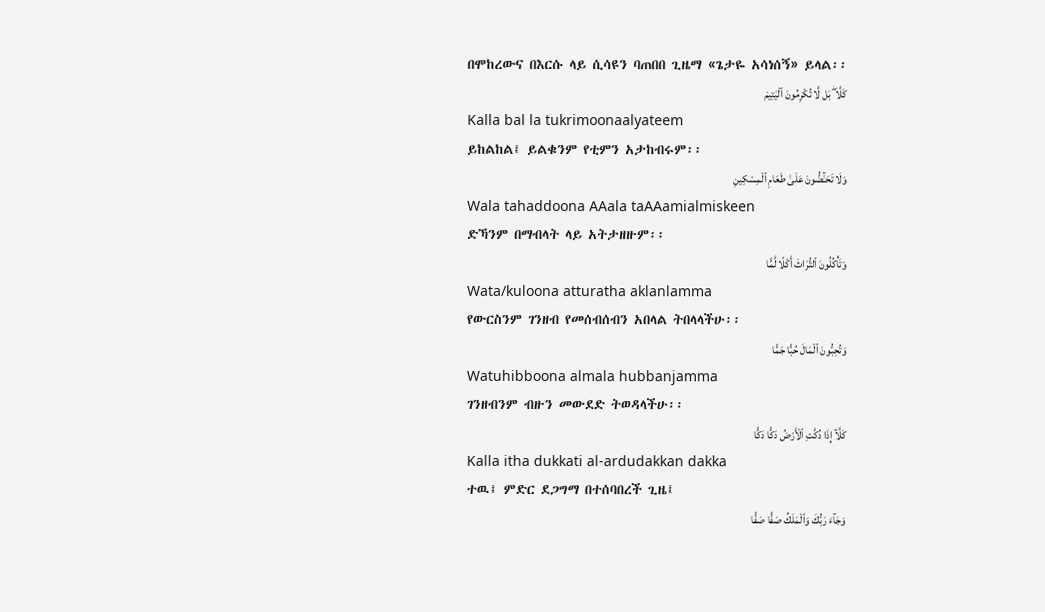በሞከረውና በእርሱ ላይ ሲሳዩን ባጠበበ ጊዜማ «ጌታዬ አሳነሰኝ» ይላል፡፡
كَلَّا ۖ بَل لَّا تُكْرِمُونَ ٱلْيَتِيمَ
Kalla bal la tukrimoonaalyateem
ይከልከል፤ ይልቁንም የቲምን አታከብሩም፡፡
وَلَا تَحَـٰٓضُّونَ عَلَىٰ طَعَامِ ٱلْمِسْكِينِ
Wala tahaddoona AAala taAAamialmiskeen
ድኻንም በማብላት ላይ አትታዘዙም፡፡
وَتَأْكُلُونَ ٱلتُّرَاثَ أَكْلًا لَّمًّا
Wata/kuloona atturatha aklanlamma
የውርስንም ገንዘብ የመሰብሰብን አበላል ትበላላችሁ፡፡
وَتُحِبُّونَ ٱلْمَالَ حُبًّا جَمًّا
Watuhibboona almala hubbanjamma
ገንዘብንም ብዙን መውደድ ትወዳላችሁ፡፡
كَلَّآ إِذَا دُكَّتِ ٱلْأَرْضُ دَكًّا دَكًّا
Kalla itha dukkati al-ardudakkan dakka
ተዉ፤ ምድር ደጋግማ በተሰባበረች ጊዜ፤
وَجَآءَ رَبُّكَ وَٱلْمَلَكُ صَفًّا صَفًّا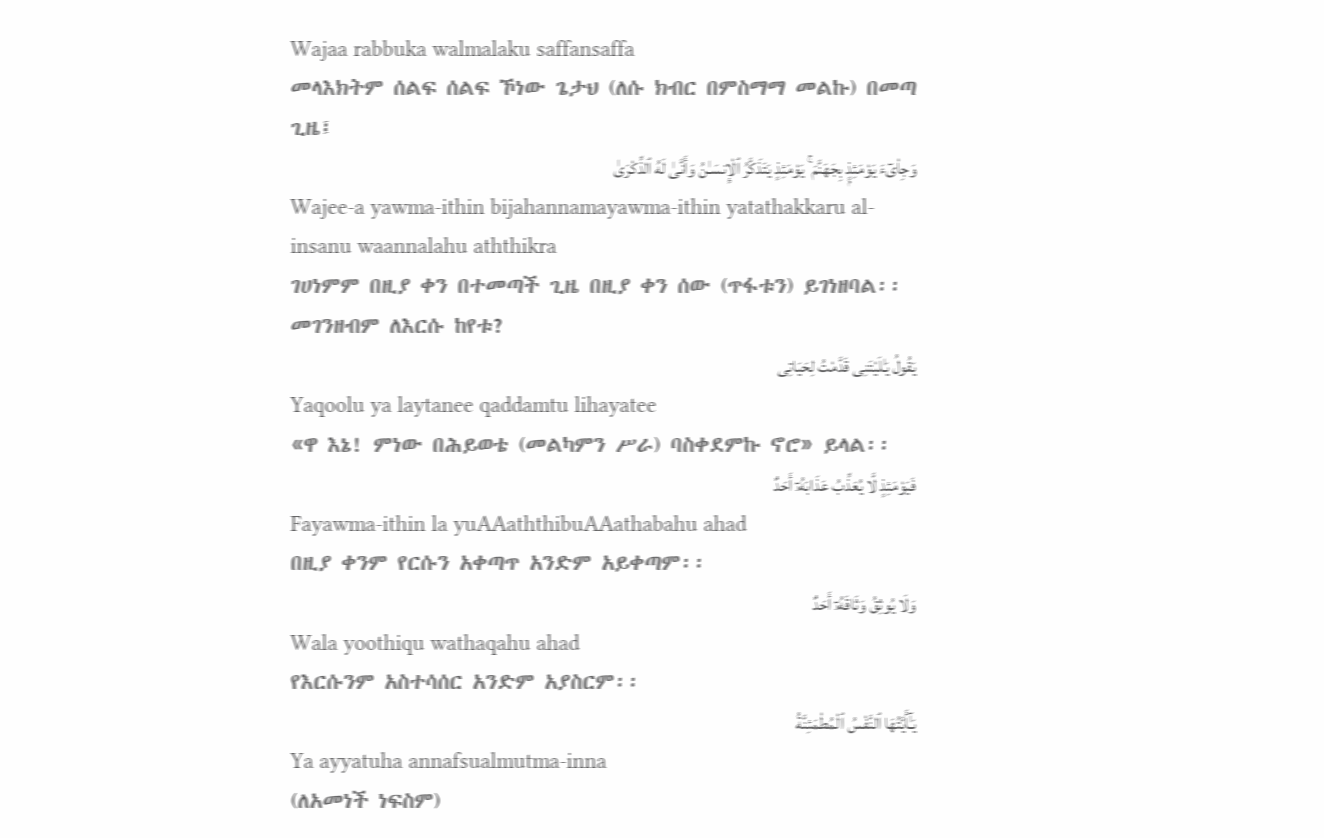Wajaa rabbuka walmalaku saffansaffa
መላእክትም ሰልፍ ሰልፍ ኾነው ጌታህ (ለሱ ክብር በምስማማ መልኩ) በመጣ ጊዜ፤
وَجِا۟ىٓءَ يَوْمَئِذٍۭ بِجَهَنَّمَ ۚ يَوْمَئِذٍ يَتَذَكَّرُ ٱلْإِنسَـٰنُ وَأَنَّىٰ لَهُ ٱلذِّكْرَىٰ
Wajee-a yawma-ithin bijahannamayawma-ithin yatathakkaru al-insanu waannalahu aththikra
ገሀነምም በዚያ ቀን በተመጣች ጊዜ በዚያ ቀን ሰው (ጥፋቱን) ይገነዘባል፡፡ መገንዘብም ለእርሱ ከየቱ?
يَقُولُ يَـٰلَيْتَنِى قَدَّمْتُ لِحَيَاتِى
Yaqoolu ya laytanee qaddamtu lihayatee
«ዋ እኔ! ምነው በሕይወቴ (መልካምን ሥራ) ባስቀደምኩ ኖሮ» ይላል፡፡
فَيَوْمَئِذٍ لَّا يُعَذِّبُ عَذَابَهُۥٓ أَحَدٌ
Fayawma-ithin la yuAAaththibuAAathabahu ahad
በዚያ ቀንም የርሱን አቀጣጥ አንድም አይቀጣም፡፡
وَلَا يُوثِقُ وَثَاقَهُۥٓ أَحَدٌ
Wala yoothiqu wathaqahu ahad
የእርሱንም አስተሳሰር አንድም አያስርም፡፡
يَـٰٓأَيَّتُهَا ٱلنَّفْسُ ٱلْمُطْمَئِنَّةُ
Ya ayyatuha annafsualmutma-inna
(ለአመነች ነፍስም)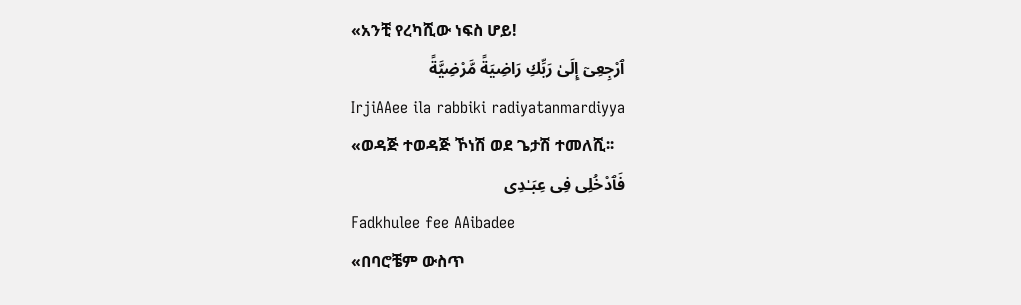«አንቺ የረካሺው ነፍስ ሆይ!
ٱرْجِعِىٓ إِلَىٰ رَبِّكِ رَاضِيَةً مَّرْضِيَّةً
IrjiAAee ila rabbiki radiyatanmardiyya
«ወዳጅ ተወዳጅ ኾነሽ ወደ ጌታሽ ተመለሺ፡፡
فَٱدْخُلِى فِى عِبَـٰدِى
Fadkhulee fee AAibadee
«በባሮቼም ውስጥ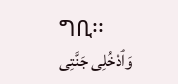ግቢ፡፡
وَٱدْخُلِى جَنَّتِى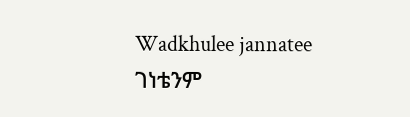Wadkhulee jannatee
ገነቴንም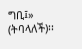ግቢ፤» (ትባላለች)፡፡